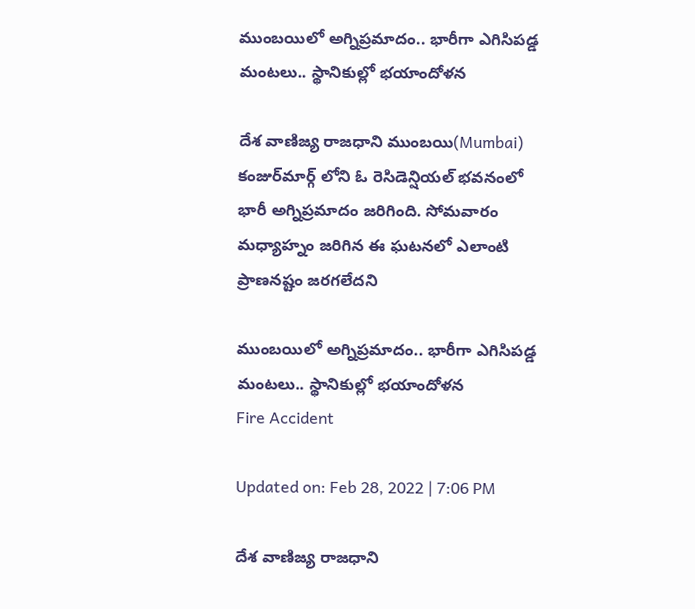ముంబయిలో అగ్నిప్రమాదం.. భారీగా ఎగిసిపడ్డ మంటలు.. స్థానికుల్లో భయాందోళన

దేశ వాణిజ్య రాజధాని ముంబయి(Mumbai) కంజుర్‌మార్గ్ లోని ఓ రెసిడెన్షియల్ భవనంలో భారీ అగ్నిప్రమాదం జరిగింది. సోమవారం మధ్యాహ్నం జరిగిన ఈ ఘటనలో ఎలాంటి ప్రాణనష్టం జరగలేదని

ముంబయిలో అగ్నిప్రమాదం.. భారీగా ఎగిసిపడ్డ మంటలు.. స్థానికుల్లో భయాందోళన
Fire Accident

Updated on: Feb 28, 2022 | 7:06 PM

దేశ వాణిజ్య రాజధాని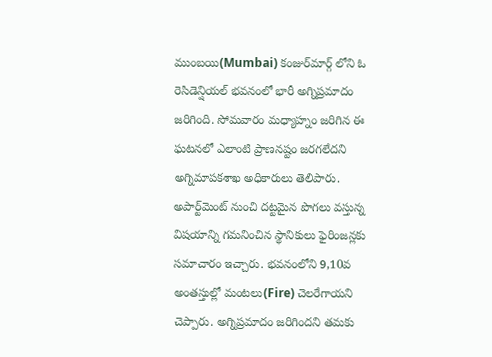ముంబయి(Mumbai) కంజుర్‌మార్గ్ లోని ఓ రెసిడెన్షియల్ భవనంలో భారీ అగ్నిప్రమాదం జరిగింది. సోమవారం మధ్యాహ్నం జరిగిన ఈ ఘటనలో ఎలాంటి ప్రాణనష్టం జరగలేదని అగ్నిమాపకశాఖ అధికారులు తెలిపారు. అపార్ట్‌మెంట్ నుంచి దట్టమైన పొగలు వస్తున్న విషయాన్ని గమనించిన స్థానికులు ఫైరింజన్లకు సమాచారం ఇచ్చారు. భవనంలోని 9,10వ అంతస్తుల్లో మంటలు(Fire) చెలరేగాయని చెప్పారు. అగ్నిప్రమాదం జరిగిందని తమకు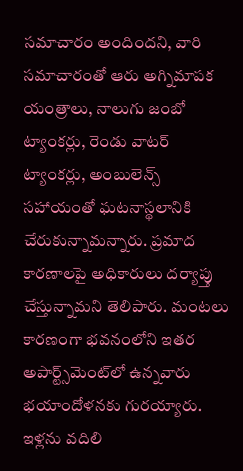సమాచారం అందిందని, వారి సమాచారంతో ఆరు అగ్నిమాపక యంత్రాలు, నాలుగు జంబో ట్యాంకర్లు, రెండు వాటర్ ట్యాంకర్లు, అంబులెన్స్ సహాయంతో ఘటనాస్థలానికి చేరుకున్నామన్నారు. ప్రమాద కారణాలపై అధికారులు దర్యాప్తు చేస్తున్నామని తెలిపారు. మంటలు కారణంగా భవనంలోని ఇతర అపార్ట్స్‌మెంట్‌లో ఉన్నవారు భయాందోళనకు గురయ్యారు. ఇళ్లను వదిలి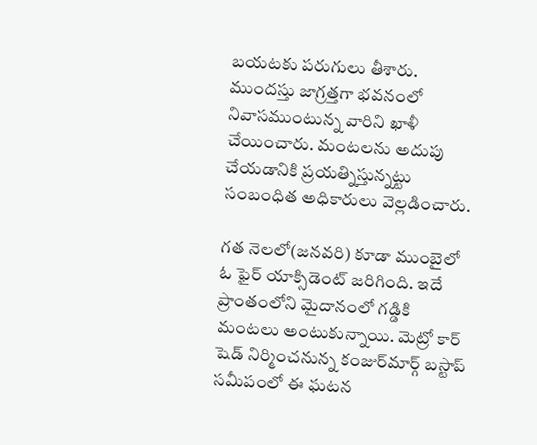బయటకు పరుగులు తీశారు. ముందస్తు జాగ్రత్తగా భవనంలో నివాసముంటున్న వారిని ఖాళీ చేయించారు. మంటలను అదుపు చేయడానికి ప్రయత్నిస్తున్నట్టు సంబంధిత అధికారులు వెల్లడించారు.

గత నెలలో(జనవరి) కూడా ముంబైలో ఓ ఫైర్ యాక్సిడెంట్ జరిగింది. ఇదే ప్రాంతంలోని మైదానంలో గడ్డికి మంటలు అంటుకున్నాయి. మెట్రో కార్‌ షెడ్‌ నిర్మించనున్న కంజుర్‌మార్గ్‌ బస్టాప్‌ సమీపంలో ఈ ఘటన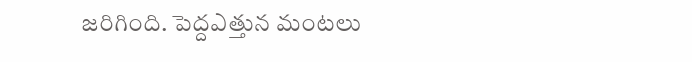జరిగింది. పెద్దఎత్తున మంటలు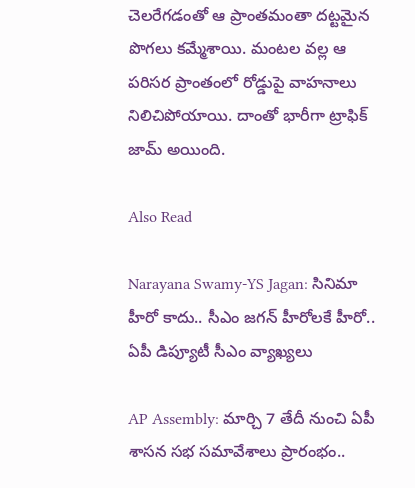చెలరేగడంతో ఆ ప్రాంతమంతా దట్టమైన పొగలు కమ్మేశాయి. మంటల వల్ల ఆ పరిసర ప్రాంతంలో రోడ్డుపై వాహనాలు నిలిచిపోయాయి. దాంతో భారీగా ట్రాఫిక్ జామ్ అయింది.

Also Read

Narayana Swamy-YS Jagan: సినిమా హీరో కాదు.. సీఎం జగన్ హీరోలకే హీరో.. ఏపీ డిప్యూటీ సీఎం వ్యాఖ్యలు

AP Assembly: మార్చి 7 తేదీ నుంచి ఏపీ శాసన సభ సమావేశాలు ప్రారంభం..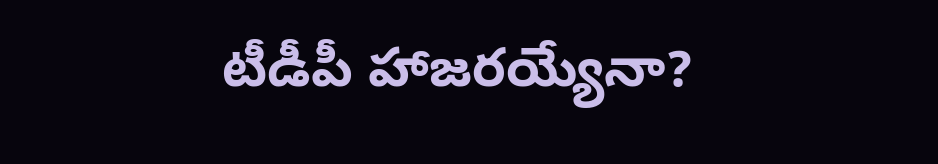టీడీపీ హాజరయ్యేనా?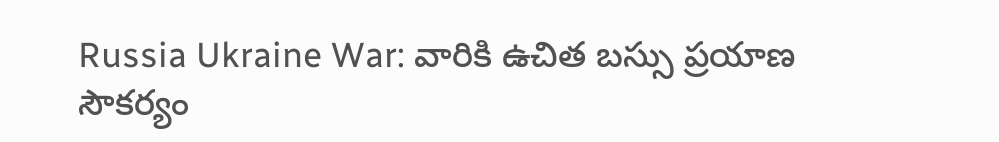Russia Ukraine War: వారికి ఉచిత బస్సు ప్రయాణ సౌకర్యం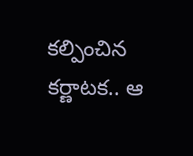కల్పించిన కర్ణాటక.. ఆ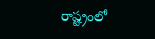రాష్ట్రంలో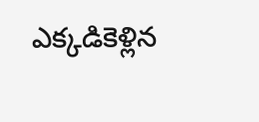ఎక్కడికెళ్లిన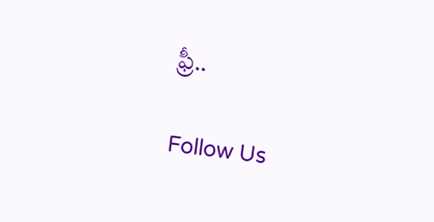ఫ్రీ..

Follow Us